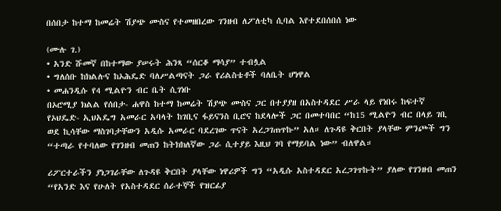በሰበታ ከተማ ከመሬት ሽያጭ ሙስና የተመዘበረው ገንዘብ ለፖለቲካ ሲባል እየተደበሰበሰ ነው

(ሙሉ ገ.)
• አንድ ሹመኛ በከተማው ያሠሩት ሕንጻ “ሰርቆ ማሳያ” ተብሏል
• ግለሰቡ ከክልሉና ከኦሕዴድ ባለሥልጣናት ጋራ የሪልስቴቶች ባለቤት ሆነዋል
• መሐንዲሱ የ4 ሚልዮን ብር ቤት ሲገነቡ
በኦሮሚያ ክልል የሰበታ- ሐዋስ ከተማ ከመሬት ሽያጭ ሙስና ጋር በተያያዘ በአስተዳደር ሥራ ላይ የነበሩ ከፍተኛ የኦህዴድ- ኢህአዴግ አመራር አባላት ከገቢና ፋይናንስ ቢሮና ከደላሎች ጋር በመተባበር “ከ15 ሚልዮን ብር በላይ ገቢ ወደ ኪሳቸው ማስገባታቸውን አዲሱ አመራር ባደረገው ጥናት አረጋገጠጥኩ” አለ። ለጉዳዩ ቅርበት ያላቸው ምንጮች ግን “ተጣራ የተባለው የገንዘብ መጠን ከትክክለኛው ጋራ ሲተያይ እዚህ ገባ የማይባል ነው” ብለዋል።

ሪፖርተራችን ያነጋገራቸው ለጉዳዩ ቅርበት ያላቸው ነዋሪዎች ግን “አዲሱ አስተዳደር አረጋገጥኩት” ያለው የገንዘብ መጠን “የአንድ እና የሁለት የአስተዳደር ሰራተኞች የዝርፊያ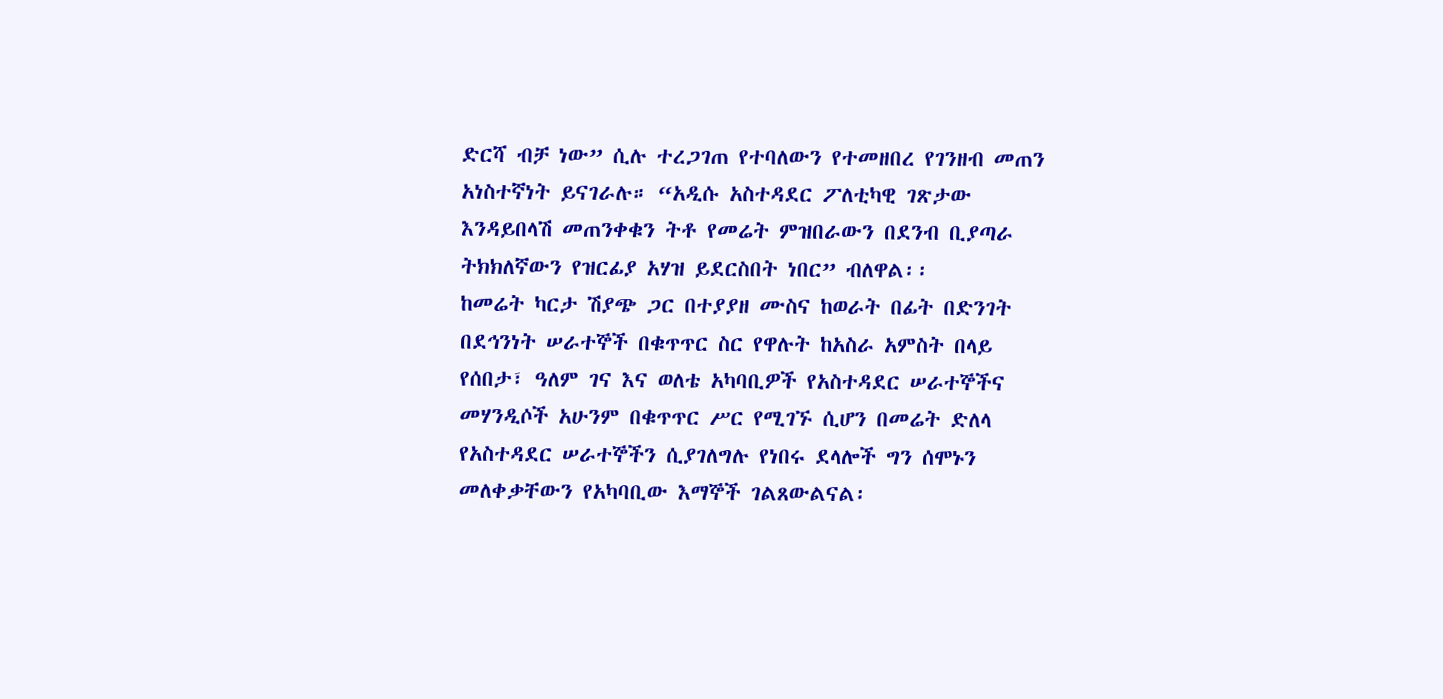ድርሻ ብቻ ነው” ሲሉ ተረጋገጠ የተባለውን የተመዘበረ የገንዘብ መጠን አነስተኛነት ይናገራሉ። “አዲሱ አስተዳደር ፖለቲካዊ ገጽታው እንዳይበላሽ መጠንቀቁን ትቶ የመሬት ምዝበራውን በደንብ ቢያጣራ ትክክለኛውን የዝርፊያ አሃዝ ይደርስበት ነበር” ብለዋል፡፡
ከመሬት ካርታ ሽያጭ ጋር በተያያዘ ሙስና ከወራት በፊት በድንገት በደኅንነት ሠራተኞች በቁጥጥር ስር የዋሉት ከአስራ አምስት በላይ የሰበታ፣ ዓለም ገና እና ወለቴ አካባቢዎች የአስተዳደር ሠራተኞችና መሃንዲሶች አሁንም በቁጥጥር ሥር የሚገኙ ሲሆን በመሬት ድለላ የአስተዳደር ሠራተኞችን ሲያገለግሉ የነበሩ ደላሎች ግን ሰሞኑን መለቀቃቸውን የአካባቢው እማኞች ገልጸውልናል፡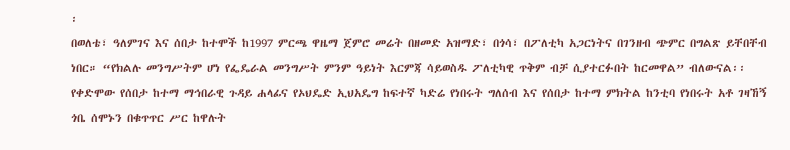፡
በወለቴ፣ ዓለምገና እና ሰበታ ከተሞች ከ1997 ምርጫ ዋዜማ ጀምሮ መሬት በዘመድ አዝማድ፣ በጎሳ፣ በፖለቲካ አጋርነትና በገንዘብ ጭምር በግልጽ ይቸበቸብ ነበር። “የክልሉ መንግሥትም ሆነ የፌዴራል መንግሥት ምንም ዓይነት እርምጃ ሳይወስዱ ፖለቲካዊ ጥቅም ብቻ ሲያተርፉበት ከርመዋል” ብለውናል፡፡
የቀድሞው የሰበታ ከተማ ማኅበራዊ ጉዳይ ሐላፊና የኦህዴድ ኢህአዴግ ከፍተኛ ካድሬ የነበሩት ግለሰብ እና የሰበታ ከተማ ምክትል ከንቲባ የነበሩት አቶ ገዛኸኝ ጎቤ ሰሞኑን በቁጥጥር ሥር ከዋሉት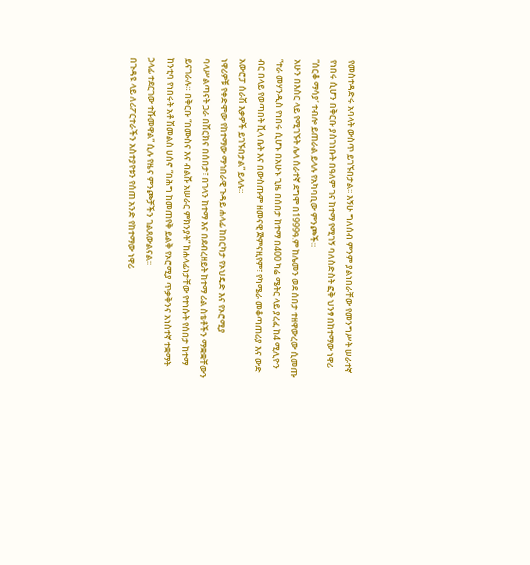የመስተዳድሩ አባላት ውስጥ ይገኙበታል፡፡ እኝሁ ግለሰብ ምንም ያልነበራቸው የመንግሥት ሠራተኛ የነበሩ ሲሆን በቅርቡ ያስገነቡት በዓለም ገና ከተማ የሚገኝ ባለስድስት ፎቅ ህንፃ በከተማው ነዋሪ ”ሰርቆ ማሳያ‘ ተብሎ ይጠራል ይላሉ የአካባቢው ምንጮች።
አሁን በእስር ላይ የሚገኙት ሌላ ሰራተኛ ደግሞ በ1999ዓ.ም ከሌመን ወደ ሰበታ ተዘዋውረው ሲመጡ “ተራ መሃንዲስ የነበሩ ሲሆኑ በአሁኑ ጊዜ በሰበታ ከተማ በ400 ካሬ ሜትር ላይ ያረፈ ከ4 ሚሊዮን ብር በላይ የወጣበት ቪላ ቤት እና በውስጡም ዘመናዊ ጅምናዚየም፣ የካሜራ መቆጣጠሪያ እና ውድ አውሮፓ ሰራሽ እቃዎች ይገኙበታል” ይላሉ።
ነዋሪዎቹ የቀድሞው የከተማው ማኅበራዊ ጉዳይ ሐላፊ ከበርካታ የኦህዴድ እና የኦሮሚያ ባላሥልጣናት ጋራ በሽርክና በሰበታ፣ በገላን ከተማ እና በደብረዘይት ከተማ ሪል ስቴቶችን ማቋቋቸውን ይናገራሉ። በቅርቡ “በሙስና እና ብልሹ አሠራር ምክንያት” ከሐላፊነታቸው የተነሱት የሰበታ ከተማ ከንቲባ የነበሩት አቶ ሽመልስ ሀሰኖ “በሕግ ከመጠየቅ ይልቅ የኦሮሚያ ጥቃቅንና አነስተኛ ተቋማት ኃላፊ ተደርገው ተሹመዋል” ሲሉ የዜና ምንጮቻችን ገልጸውልናል፡፡
በጉዳዩ ላይ ለሪፖርተራችን አስተያየቱን የሰጠ አንድ የከተማው ነዋሪ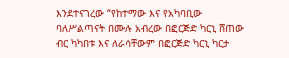እንደተናገረው “የከተማው እና የአካባቢው ባለሥልጣናት በሙሉ አብረው በፎርጅድ ካርኒ ሸጠው ብር ካካበቱ እና ለራሳቸውም በፎርጅድ ካርኒ ካርታ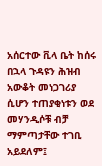አሰርተው ቪላ ቤት ከሰሩ በኋላ ጉዳዩን ሕዝብ አውቆት መነጋገሪያ ሲሆን ተጠያቂነቱን ወደ መሃንዲሶቹ ብቻ ማምጣታቸው ተገቢ አይደለም፤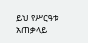ይህ የሥርዓቱ አጠቃላይ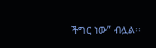ችግር ነው” ብሏል፡፡